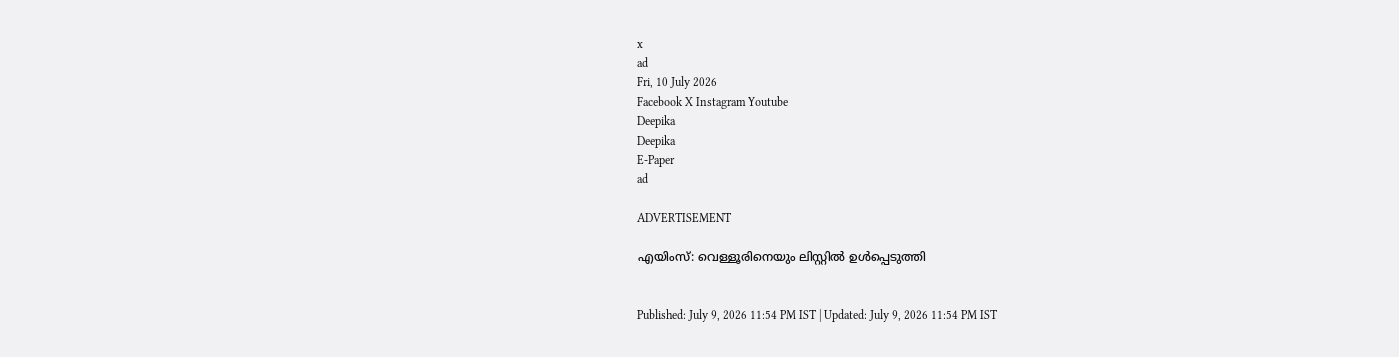x
ad
Fri, 10 July 2026
Facebook X Instagram Youtube
Deepika
Deepika
E-Paper
ad

ADVERTISEMENT

എയിംസ്: വെള്ളൂരിനെയും ലിസ്റ്റില്‍ ഉള്‍പ്പെടുത്തി


Published: July 9, 2026 11:54 PM IST | Updated: July 9, 2026 11:54 PM IST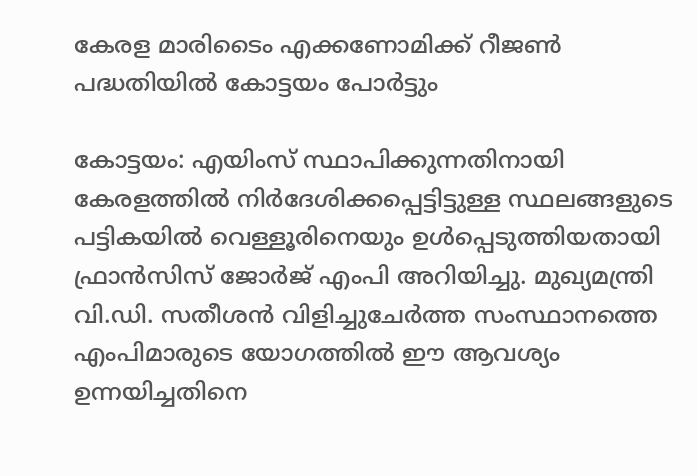കേരള മാരിടൈം എക്കണോമിക്ക് റീജൺ പദ്ധതിയില്‍ കോട്ടയം പോര്‍ട്ടും

കോട്ടയം: എയിംസ് സ്ഥാപിക്കുന്നതിനായി കേരളത്തില്‍ നിര്‍ദേശിക്കപ്പെട്ടിട്ടുള്ള സ്ഥലങ്ങളുടെ പട്ടികയില്‍ വെള്ളൂരിനെയും ഉള്‍പ്പെടുത്തിയതായി ഫ്രാന്‍സിസ് ജോര്‍ജ് എംപി അറിയിച്ചു. മുഖ്യമന്ത്രി വി.ഡി. സതീശന്‍ വിളിച്ചുചേര്‍ത്ത സംസ്ഥാനത്തെ എംപിമാരുടെ യോഗത്തില്‍ ഈ ആവശ്യം ഉന്നയിച്ചതിനെ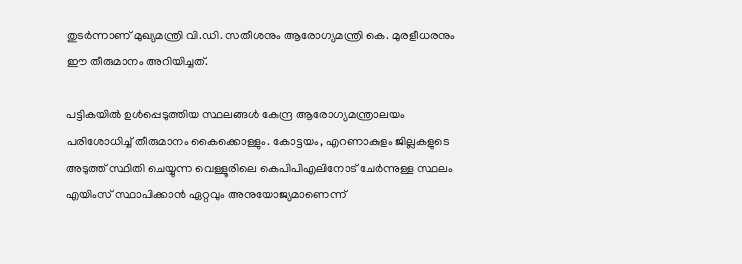തുടര്‍ന്നാണ് മുഖ്യമന്ത്രി വി.ഡി. സതീശനും ആരോഗ്യമന്ത്രി കെ. മുരളീധരനും ഈ തീരുമാനം അറിയിച്ചത്.

പട്ടികയില്‍ ഉള്‍പ്പെടുത്തിയ സ്ഥലങ്ങള്‍ കേന്ദ്ര ആരോഗ്യമന്ത്രാലയം പരിശോധിച്ച് തീരുമാനം കൈക്കൊള്ളും. കോട്ടയം, എറണാകുളം ജില്ലകളുടെ അടുത്ത് സ്ഥിതി ചെയ്യുന്ന വെള്ളൂരിലെ കെപിപിഎലിനോട് ചേര്‍ന്നുള്ള സ്ഥലം എയിംസ് സ്ഥാപിക്കാന്‍ ഏറ്റവും അനുയോജ്യമാണെന്ന്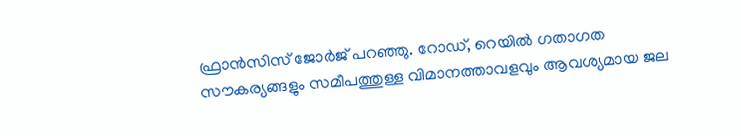ഫ്രാന്‍സിസ് ജോര്‍ജ് പറഞ്ഞു. റോഡ്, റെയില്‍ ഗതാഗത സൗകര്യങ്ങളും സമീപത്തുള്ള വിമാനത്താവളവും ആവശ്യമായ ജല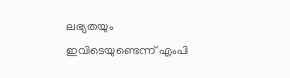ലഭ്യതയും ഇവിടെയുണ്ടെന്ന് എംപി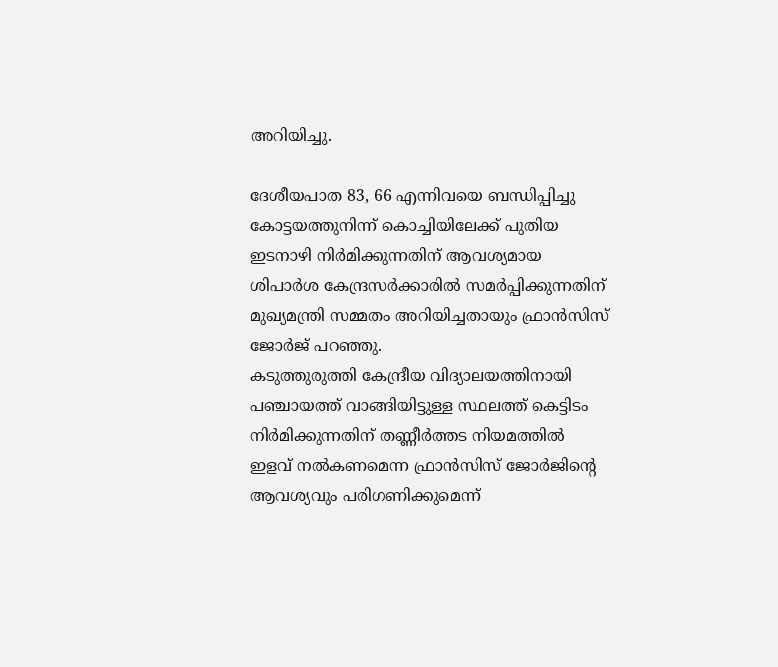അറിയിച്ചു.

ദേശീയപാത 83, 66 എന്നിവയെ ബന്ധിപ്പിച്ചു കോട്ടയത്തുനിന്ന് കൊച്ചിയിലേക്ക് പുതിയ ഇടനാഴി നിര്‍മിക്കുന്നതിന് ആവശ്യമായ ശിപാര്‍ശ കേന്ദ്രസര്‍ക്കാരില്‍ സമര്‍പ്പിക്കുന്നതിന് മുഖ്യമന്ത്രി സമ്മതം അറിയിച്ചതായും ഫ്രാന്‍സിസ് ജോര്‍ജ് പറഞ്ഞു.
കടുത്തുരുത്തി കേന്ദ്രീയ വിദ്യാലയത്തിനായി പഞ്ചായത്ത് വാങ്ങിയിട്ടുള്ള സ്ഥലത്ത് കെട്ടിടം നിര്‍മിക്കുന്നതിന് തണ്ണീര്‍ത്തട നിയമത്തില്‍ ഇളവ് നല്‍കണമെന്ന ഫ്രാന്‍സിസ് ജോര്‍ജിന്‍റെ ആവശ്യവും പരിഗണിക്കുമെന്ന്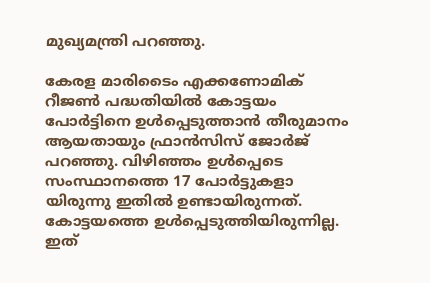മുഖ്യമന്ത്രി പറഞ്ഞു.

കേരള മാരിടൈം എക്കണോമിക് റീജൺ പദ്ധതിയില്‍ കോട്ടയം പോര്‍ട്ടിനെ ഉള്‍പ്പെടുത്താന്‍ തീരുമാനം ആയതായും ഫ്രാന്‍സിസ് ജോര്‍ജ് പറഞ്ഞു. വിഴിഞ്ഞം ഉള്‍പ്പെടെ സംസ്ഥാനത്തെ 17 പോര്‍ട്ടുകളാ യിരുന്നു ഇതില്‍ ഉണ്ടായിരുന്നത്. കോട്ടയത്തെ ഉള്‍പ്പെടുത്തിയിരുന്നില്ല. ഇത്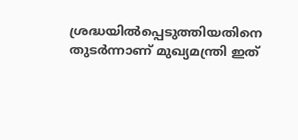ശ്രദ്ധയില്‍പ്പെടുത്തിയതിനെ തുടര്‍ന്നാണ് മുഖ്യമന്ത്രി ഇത്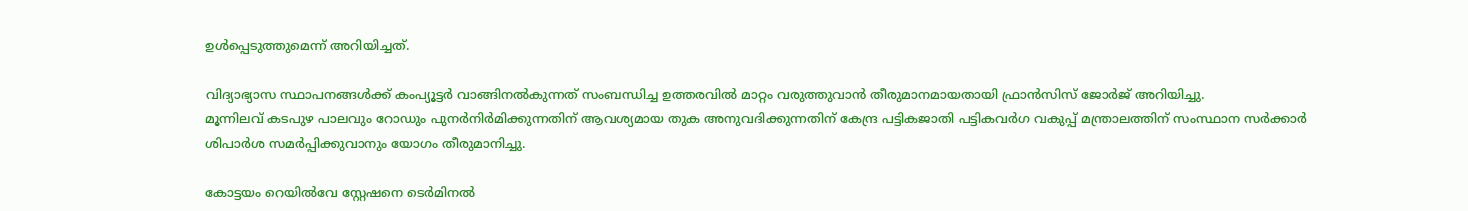ഉള്‍പ്പെടുത്തുമെന്ന് അറിയിച്ചത്.

വിദ്യാഭ്യാസ സ്ഥാപനങ്ങള്‍ക്ക് കംപ്യൂട്ടര്‍ വാങ്ങിനല്‍കുന്നത് സംബന്ധിച്ച ഉത്തരവില്‍ മാറ്റം വരുത്തുവാന്‍ തീരുമാനമായതായി ഫ്രാന്‍സിസ് ജോര്‍ജ് അറിയിച്ചു.
മൂന്നിലവ് കടപുഴ പാലവും റോഡും പുനർനിര്‍മിക്കുന്നതിന് ആവശ്യമായ തുക അനുവദിക്കുന്നതിന് കേന്ദ്ര പട്ടികജാതി പട്ടികവര്‍ഗ വകുപ്പ് മന്ത്രാലത്തിന് സംസ്ഥാന സര്‍ക്കാര്‍ ശിപാര്‍ശ സമർപ്പിക്കുവാനും യോഗം തീരുമാനിച്ചു.

കോട്ടയം റെയില്‍വേ സ്റ്റേഷനെ ടെര്‍മിനല്‍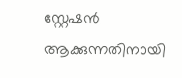സ്റ്റേഷന്‍ ആക്കുന്നതിനായി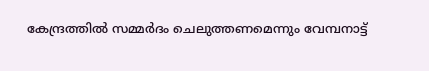കേന്ദ്രത്തില്‍ സമ്മര്‍ദം ചെലുത്തണമെന്നും വേമ്പനാട്ട്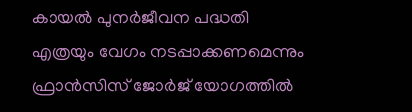കായല്‍ പുനർജീവന പദ്ധതി എത്രയും വേഗം നടപ്പാക്കണമെന്നും ഫ്രാന്‍സിസ് ജോര്‍ജ് യോഗത്തില്‍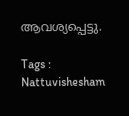ആവശ്യപ്പെട്ടു.

Tags : Nattuvishesham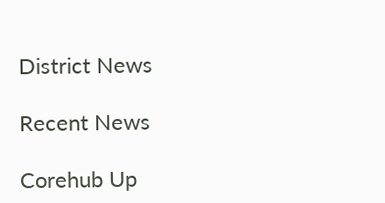District News

Recent News

Corehub Up